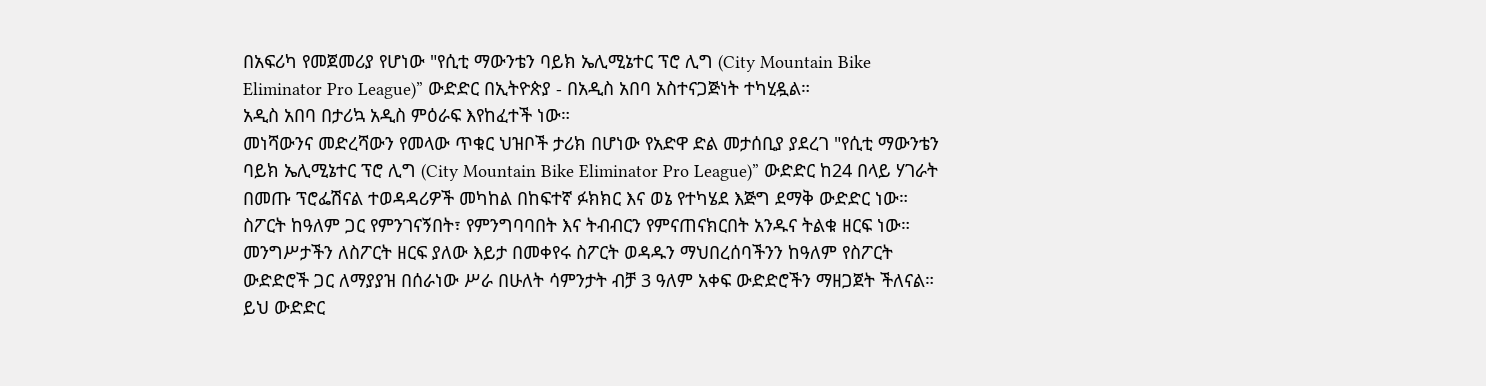በአፍሪካ የመጀመሪያ የሆነው "የሲቲ ማውንቴን ባይክ ኤሊሚኔተር ፕሮ ሊግ (City Mountain Bike Eliminator Pro League)” ውድድር በኢትዮጵያ - በአዲስ አበባ አስተናጋጅነት ተካሂዷል።
አዲስ አበባ በታሪኳ አዲስ ምዕራፍ እየከፈተች ነው።
መነሻውንና መድረሻውን የመላው ጥቁር ህዝቦች ታሪክ በሆነው የአድዋ ድል መታሰቢያ ያደረገ "የሲቲ ማውንቴን ባይክ ኤሊሚኔተር ፕሮ ሊግ (City Mountain Bike Eliminator Pro League)” ውድድር ከ24 በላይ ሃገራት በመጡ ፕሮፌሽናል ተወዳዳሪዎች መካከል በከፍተኛ ፉክክር እና ወኔ የተካሄደ እጅግ ደማቅ ውድድር ነው።
ስፖርት ከዓለም ጋር የምንገናኝበት፣ የምንግባባበት እና ትብብርን የምናጠናክርበት አንዱና ትልቁ ዘርፍ ነው።
መንግሥታችን ለስፖርት ዘርፍ ያለው እይታ በመቀየሩ ስፖርት ወዳዱን ማህበረሰባችንን ከዓለም የስፖርት ውድድሮች ጋር ለማያያዝ በሰራነው ሥራ በሁለት ሳምንታት ብቻ 3 ዓለም አቀፍ ውድድሮችን ማዘጋጀት ችለናል።
ይህ ውድድር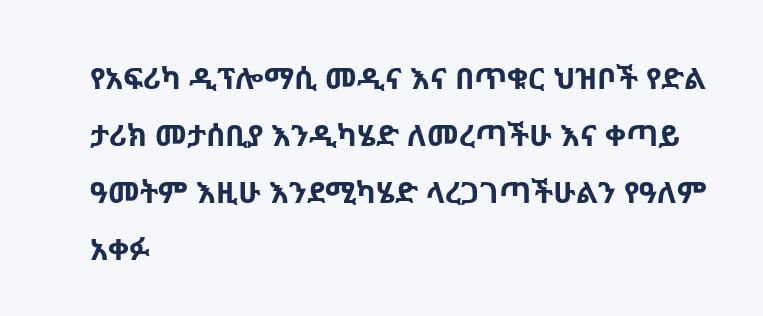የአፍሪካ ዲፕሎማሲ መዲና እና በጥቁር ህዝቦች የድል ታሪክ መታሰቢያ እንዲካሄድ ለመረጣችሁ እና ቀጣይ ዓመትም እዚሁ እንደሚካሄድ ላረጋገጣችሁልን የዓለም አቀፉ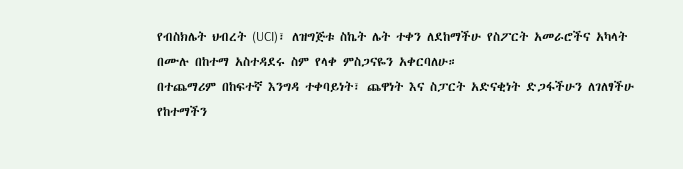የብስክሌት ህብረት (UCI)፣ ለዝግጅቱ ስኬት ሌት ተቀን ለደከማችሁ የስፖርት አመራሮችና አካላት በሙሉ በከተማ አስተዳደሩ ስም የላቀ ምስጋናዬን አቀርባለሁ።
በተጨማሪም በከፍተኛ እንግዳ ተቀባይነት፣ ጨዋነት እና ስፓርት አድናቂነት ድጋፋችሁን ለገለፃችሁ የከተማችን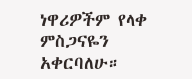ነዋሪዎችም የላቀ ምስጋናዬን አቀርባለሁ።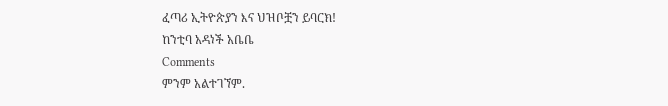ፈጣሪ ኢትዮጵያን እና ህዝቦቿን ይባርክ!
ከንቲባ አዳነች አቤቤ
Comments
ምንም አልተገኘም.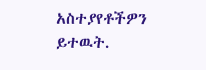አስተያየቶችዎን ይተዉት.